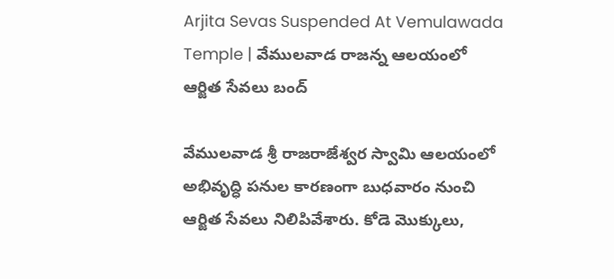Arjita Sevas Suspended At Vemulawada Temple | వేములవాడ రాజన్న ఆలయంలో ఆర్జిత సేవలు బంద్

వేములవాడ శ్రీ రాజరాజేశ్వర స్వామి ఆలయంలో అభివృద్ధి పనుల కారణంగా బుధవారం నుంచి ఆర్జిత సేవలు నిలిపివేశారు. కోడె మొక్కులు,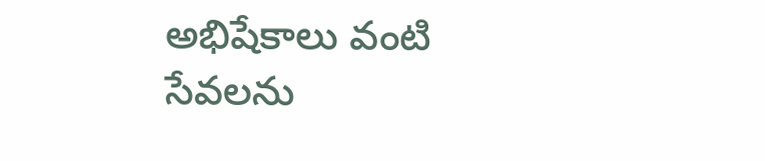అభిషేకాలు వంటి సేవలను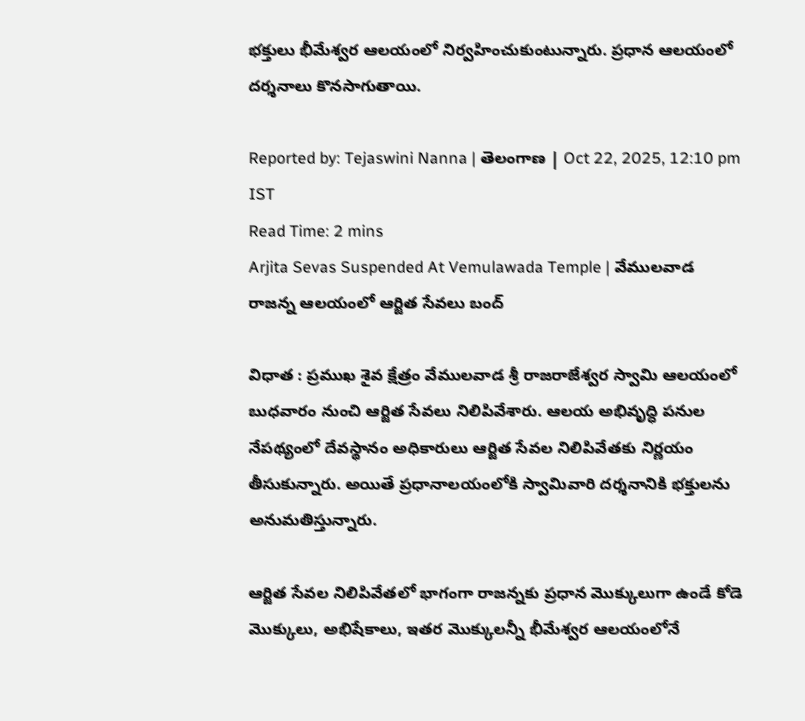భక్తులు భీమేశ్వర ఆలయంలో నిర్వహించుకుంటున్నారు. ప్రధాన ఆలయంలో దర్శనాలు కొనసాగుతాయి.

Reported by: Tejaswini Nanna | తెలంగాణ‌ | Oct 22, 2025, 12:10 pm IST
Read Time: 2 mins
Arjita Sevas Suspended At Vemulawada Temple | వేములవాడ రాజన్న ఆలయంలో ఆర్జిత సేవలు బంద్

విధాత : ప్రముఖ శైవ క్షేత్రం వేములవాడ శ్రీ రాజరాజేశ్వర స్వామి ఆలయంలో బుధవారం నుంచి ఆర్జిత సేవలు నిలిపివేశారు. ఆలయ అభివృద్ధి పనుల నేపథ్యంలో దేవస్థానం అధికారులు ఆర్జిత సేవల నిలిపివేతకు నిర్ణయం తీసుకున్నారు. అయితే ప్రధానాలయంలోకి స్వామివారి దర్శనానికి భక్తులను అనుమతిస్తున్నారు.

ఆర్జిత సేవల నిలిపివేతలో భాగంగా రాజన్నకు ప్రధాన మొక్కులుగా ఉండే కోడె మొక్కులు, అభిషేకాలు, ఇతర మొక్కులన్నీ భీమేశ్వర ఆలయంలోనే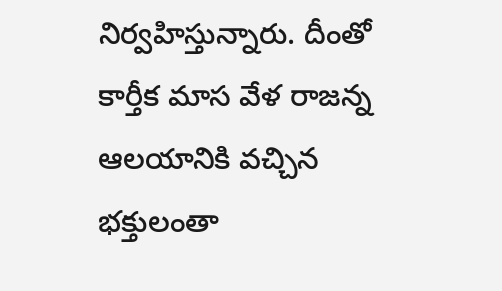నిర్వహిస్తున్నారు. దీంతో కార్తీక మాస వేళ రాజన్న ఆలయానికి వచ్చిన భక్తులంతా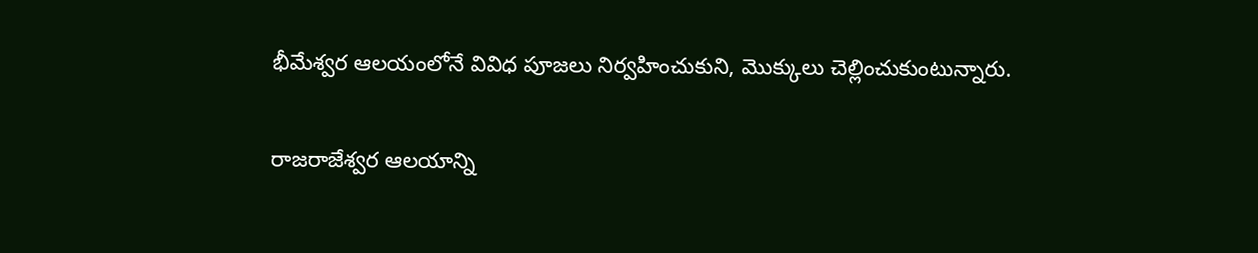భీమేశ్వర ఆలయంలోనే వివిధ పూజలు నిర్వహించుకుని, మొక్కులు చెల్లించుకుంటున్నారు.

రాజరాజేశ్వర ఆలయాన్ని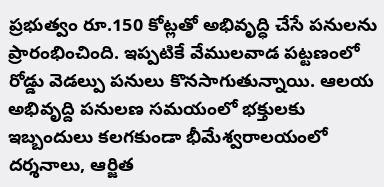ప్రభుత్వం రూ.150 కోట్లతో అభివృద్ధి చేసే పనులను ప్రారంభించింది. ఇప్పటికే వేములవాడ పట్టణంలో రోడ్డు వెడల్పు పనులు కొనసాగుతున్నాయి. ఆలయ అభివృద్ది పనులణ సమయంలో భక్తులకు ఇబ్బందులు కలగకుండా భీమేశ్వరాలయంలో దర్శనాలు, ఆర్జిత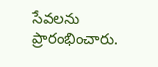సేవలను ప్రారంభించారు.